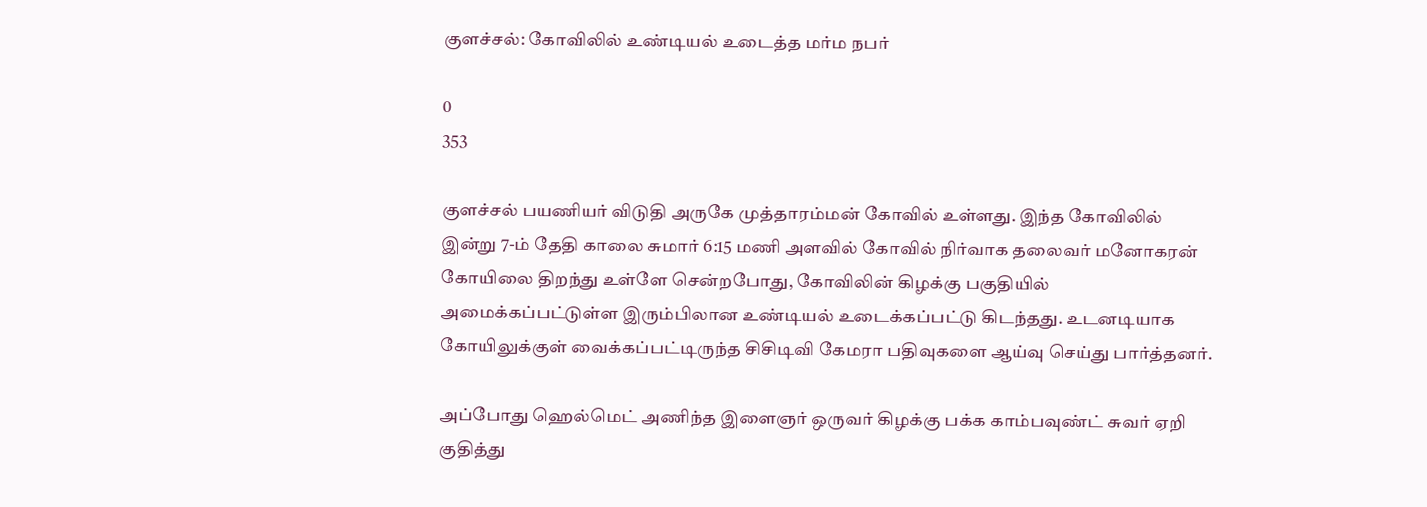குளச்சல்: கோவிலில் உண்டியல் உடைத்த மர்ம நபர்

0
353

குளச்சல் பயணியர் விடுதி அருகே முத்தாரம்மன் கோவில் உள்ளது. இந்த கோவிலில் இன்று 7-ம் தேதி காலை சுமார் 6:15 மணி அளவில் கோவில் நிர்வாக தலைவர் மனோகரன் கோயிலை திறந்து உள்ளே சென்றபோது, கோவிலின் கிழக்கு பகுதியில் அமைக்கப்பட்டுள்ள இரும்பிலான உண்டியல் உடைக்கப்பட்டு கிடந்தது. உடனடியாக கோயிலுக்குள் வைக்கப்பட்டிருந்த சிசிடிவி கேமரா பதிவுகளை ஆய்வு செய்து பார்த்தனர்.

அப்போது ஹெல்மெட் அணிந்த இளைஞர் ஒருவர் கிழக்கு பக்க காம்பவுண்ட் சுவர் ஏறி குதித்து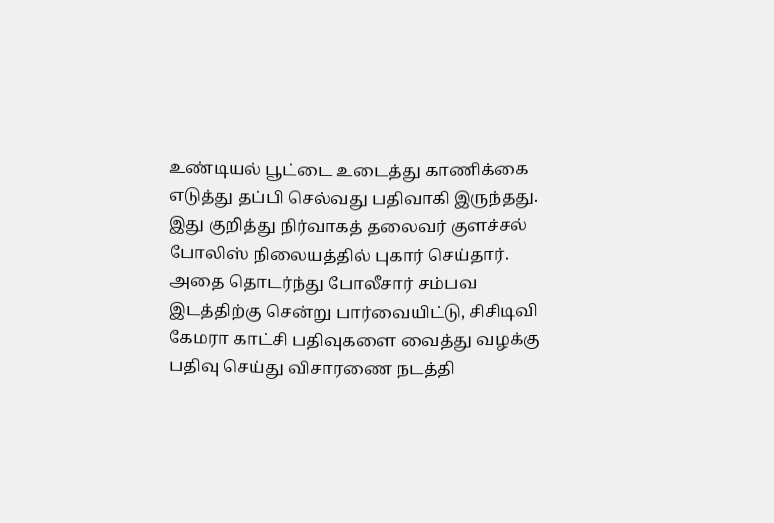உண்டியல் பூட்டை உடைத்து காணிக்கை எடுத்து தப்பி செல்வது பதிவாகி இருந்தது. இது குறித்து நிர்வாகத் தலைவர் குளச்சல் போலிஸ் நிலையத்தில் புகார் செய்தார். அதை தொடர்ந்து போலீசார் சம்பவ இடத்திற்கு சென்று பார்வையிட்டு, சிசிடிவி கேமரா காட்சி பதிவுகளை வைத்து வழக்கு பதிவு செய்து விசாரணை நடத்தி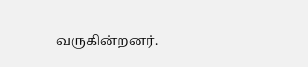வருகின்றனர்.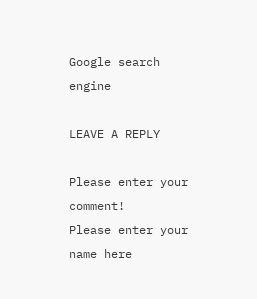Google search engine

LEAVE A REPLY

Please enter your comment!
Please enter your name here